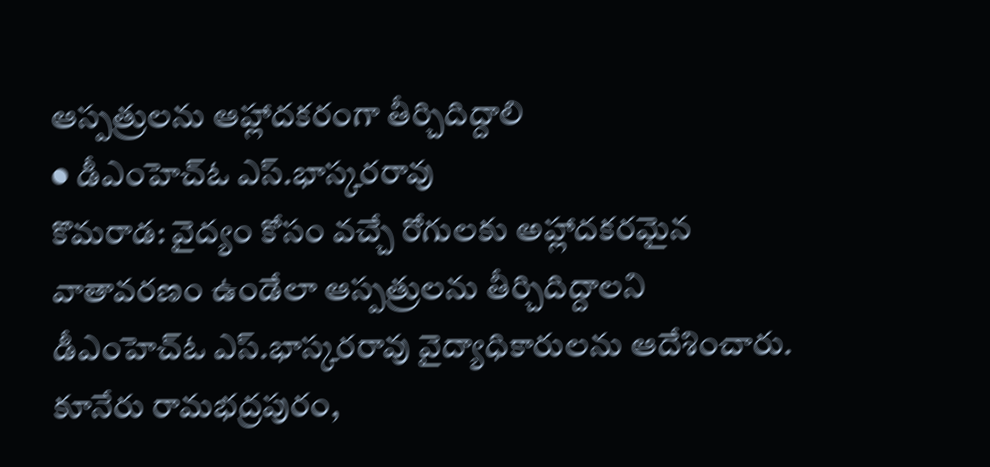ఆస్పత్రులను ఆహ్లాదకరంగా తీర్చిదిద్దాలి
● డీఎంహెచ్ఓ ఎస్.భాస్కరరావు
కొమరాడ: వైద్యం కోసం వచ్చే రోగులకు అహ్లాదకరమైన వాతావరణం ఉండేలా ఆస్పత్రులను తీర్చిదిద్దాలని డీఎంహెచ్ఓ ఎస్.భాస్కరరావు వైద్యాధికారులను ఆదేశించారు.
కూనేరు రామభద్రపురం,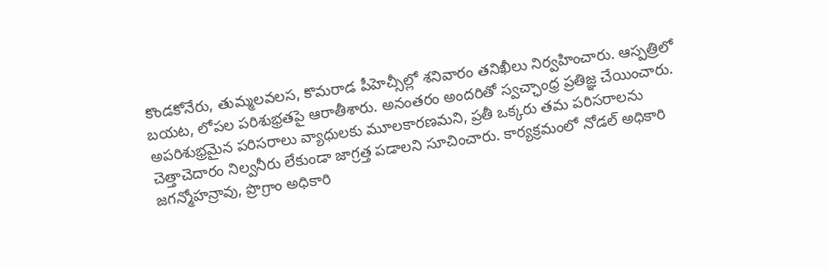కొండకోనేరు, తుమ్మలవలస, కొమరాడ పీహెచ్సీల్లో శనివారం తనిఖీలు నిర్వహించారు. ఆస్పత్రిలో బయట, లోపల పరిశుభ్రతపై ఆరాతీశారు. అనంతరం అందరితో స్వచ్ఛాంధ్ర ప్రతిజ్ఞ చేయించారు. అపరిశుభ్రమైన పరిసరాలు వ్యాధులకు మూలకారణమని, ప్రతీ ఒక్కరు తమ పరిసరాలను చెత్తాచెదారం నిల్వనీరు లేకుండా జాగ్రత్త పడాలని సూచించారు. కార్యక్రమంలో నోడల్ అధికారి జగన్మోహన్రావు, ప్రొగ్రాం అధికారి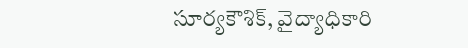సూర్యకౌశిక్, వైద్యాధికారి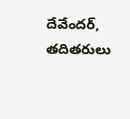దేవేందర్, తదితరులు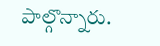పాల్గొన్నారు.